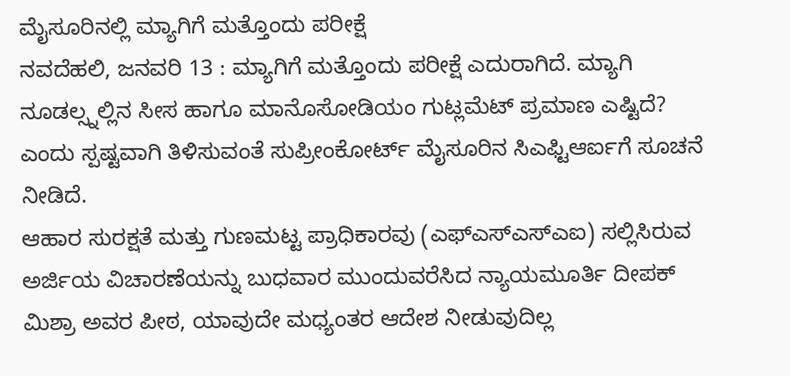ಮೈಸೂರಿನಲ್ಲಿ ಮ್ಯಾಗಿಗೆ ಮತ್ತೊಂದು ಪರೀಕ್ಷೆ
ನವದೆಹಲಿ, ಜನವರಿ 13 : ಮ್ಯಾಗಿಗೆ ಮತ್ತೊಂದು ಪರೀಕ್ಷೆ ಎದುರಾಗಿದೆ. ಮ್ಯಾಗಿ ನೂಡಲ್ಸ್ನಲ್ಲಿನ ಸೀಸ ಹಾಗೂ ಮಾನೊಸೋಡಿಯಂ ಗುಟ್ಲಮೆಟ್ ಪ್ರಮಾಣ ಎಷ್ಟಿದೆ? ಎಂದು ಸ್ಪಷ್ಟವಾಗಿ ತಿಳಿಸುವಂತೆ ಸುಪ್ರೀಂಕೋರ್ಟ್ ಮೈಸೂರಿನ ಸಿಎಫ್ಟಿಆರ್ಐಗೆ ಸೂಚನೆ ನೀಡಿದೆ.
ಆಹಾರ ಸುರಕ್ಷತೆ ಮತ್ತು ಗುಣಮಟ್ಟ ಪ್ರಾಧಿಕಾರವು (ಎಫ್ಎಸ್ಎಸ್ಎಐ) ಸಲ್ಲಿಸಿರುವ ಅರ್ಜಿಯ ವಿಚಾರಣೆಯನ್ನು ಬುಧವಾರ ಮುಂದುವರೆಸಿದ ನ್ಯಾಯಮೂರ್ತಿ ದೀಪಕ್ ಮಿಶ್ರಾ ಅವರ ಪೀಠ, ಯಾವುದೇ ಮಧ್ಯಂತರ ಆದೇಶ ನೀಡುವುದಿಲ್ಲ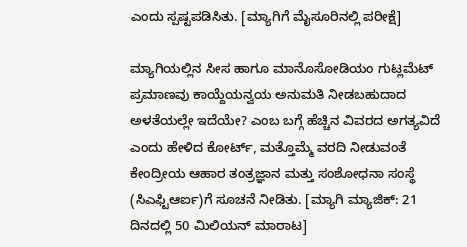ಎಂದು ಸ್ಪಷ್ಟಪಡಿಸಿತು. [ಮ್ಯಾಗಿಗೆ ಮೈಸೂರಿನಲ್ಲಿ ಪರೀಕ್ಷೆ]

ಮ್ಯಾಗಿಯಲ್ಲಿನ ಸೀಸ ಹಾಗೂ ಮಾನೊಸೋಡಿಯಂ ಗುಟ್ಲಮೆಟ್ ಪ್ರಮಾಣವು ಕಾಯ್ದೆಯನ್ವಯ ಅನುಮತಿ ನೀಡಬಹುದಾದ ಅಳತೆಯಲ್ಲೇ ಇದೆಯೇ? ಎಂಬ ಬಗ್ಗೆ ಹೆಚ್ಚಿನ ವಿವರದ ಅಗತ್ಯವಿದೆ ಎಂದು ಹೇಳಿದ ಕೋರ್ಟ್, ಮತ್ತೊಮ್ಮೆ ವರದಿ ನೀಡುವಂತೆ ಕೇಂದ್ರೀಯ ಆಹಾರ ತಂತ್ರಜ್ಞಾನ ಮತ್ತು ಸಂಶೋಧನಾ ಸಂಸ್ಥೆ (ಸಿಎಫ್ಟಿಆರ್ಐ)ಗೆ ಸೂಚನೆ ನೀಡಿತು. [ಮ್ಯಾಗಿ ಮ್ಯಾಜಿಕ್: 21 ದಿನದಲ್ಲಿ 50 ಮಿಲಿಯನ್ ಮಾರಾಟ]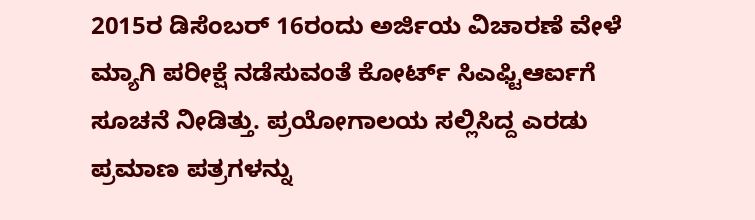2015ರ ಡಿಸೆಂಬರ್ 16ರಂದು ಅರ್ಜಿಯ ವಿಚಾರಣೆ ವೇಳೆ ಮ್ಯಾಗಿ ಪರೀಕ್ಷೆ ನಡೆಸುವಂತೆ ಕೋರ್ಟ್ ಸಿಎಫ್ಟಿಆರ್ಐಗೆ ಸೂಚನೆ ನೀಡಿತ್ತು. ಪ್ರಯೋಗಾಲಯ ಸಲ್ಲಿಸಿದ್ದ ಎರಡು ಪ್ರಮಾಣ ಪತ್ರಗಳನ್ನು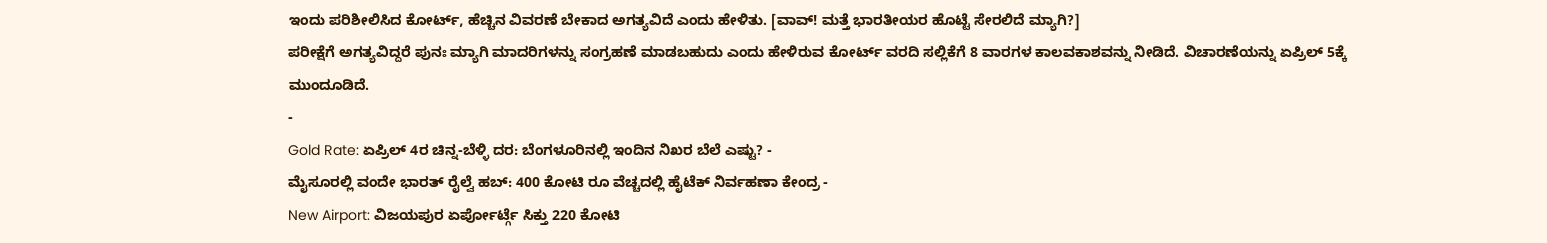ಇಂದು ಪರಿಶೀಲಿಸಿದ ಕೋರ್ಟ್, ಹೆಚ್ಚಿನ ವಿವರಣೆ ಬೇಕಾದ ಅಗತ್ಯವಿದೆ ಎಂದು ಹೇಳಿತು. [ವಾವ್! ಮತ್ತೆ ಭಾರತೀಯರ ಹೊಟ್ಟೆ ಸೇರಲಿದೆ ಮ್ಯಾಗಿ?]
ಪರೀಕ್ಷೆಗೆ ಅಗತ್ಯವಿದ್ದರೆ ಪುನಃ ಮ್ಯಾಗಿ ಮಾದರಿಗಳನ್ನು ಸಂಗ್ರಹಣೆ ಮಾಡಬಹುದು ಎಂದು ಹೇಳಿರುವ ಕೋರ್ಟ್ ವರದಿ ಸಲ್ಲಿಕೆಗೆ 8 ವಾರಗಳ ಕಾಲವಕಾಶವನ್ನು ನೀಡಿದೆ. ವಿಚಾರಣೆಯನ್ನು ಏಪ್ರಿಲ್ 5ಕ್ಕೆ ಮುಂದೂಡಿದೆ.
-
Gold Rate: ಏಪ್ರಿಲ್ 4ರ ಚಿನ್ನ-ಬೆಳ್ಳಿ ದರ: ಬೆಂಗಳೂರಿನಲ್ಲಿ ಇಂದಿನ ನಿಖರ ಬೆಲೆ ಎಷ್ಟು? -
ಮೈಸೂರಲ್ಲಿ ವಂದೇ ಭಾರತ್ ರೈಲ್ವೆ ಹಬ್: 400 ಕೋಟಿ ರೂ ವೆಚ್ಚದಲ್ಲಿ ಹೈಟೆಕ್ ನಿರ್ವಹಣಾ ಕೇಂದ್ರ -
New Airport: ವಿಜಯಪುರ ಏರ್ಪೋರ್ಟ್ಗೆ ಸಿಕ್ತು 220 ಕೋಟಿ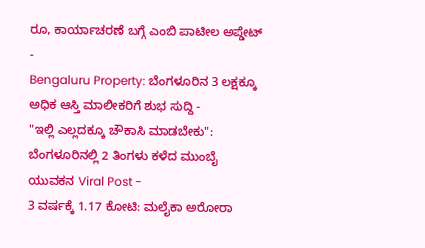ರೂ, ಕಾರ್ಯಾಚರಣೆ ಬಗ್ಗೆ ಎಂಬಿ ಪಾಟೀಲ ಅಪ್ಡೇಟ್ -
Bengaluru Property: ಬೆಂಗಳೂರಿನ 3 ಲಕ್ಷಕ್ಕೂ ಅಧಿಕ ಆಸ್ತಿ ಮಾಲೀಕರಿಗೆ ಶುಭ ಸುದ್ದಿ -
"ಇಲ್ಲಿ ಎಲ್ಲದಕ್ಕೂ ಚೌಕಾಸಿ ಮಾಡಬೇಕು": ಬೆಂಗಳೂರಿನಲ್ಲಿ 2 ತಿಂಗಳು ಕಳೆದ ಮುಂಬೈ ಯುವಕನ Viral Post -
3 ವರ್ಷಕ್ಕೆ 1.17 ಕೋಟಿ: ಮಲೈಕಾ ಅರೋರಾ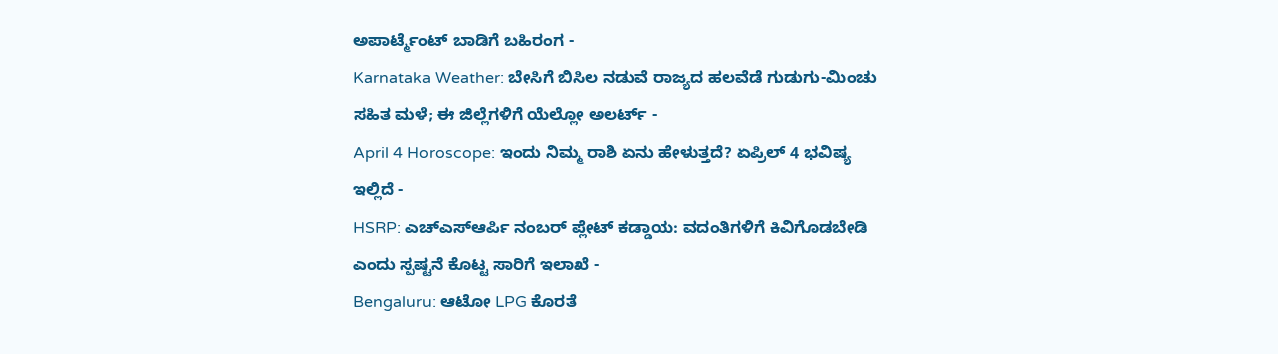ಅಪಾರ್ಟ್ಮೆಂಟ್ ಬಾಡಿಗೆ ಬಹಿರಂಗ -
Karnataka Weather: ಬೇಸಿಗೆ ಬಿಸಿಲ ನಡುವೆ ರಾಜ್ಯದ ಹಲವೆಡೆ ಗುಡುಗು-ಮಿಂಚು ಸಹಿತ ಮಳೆ; ಈ ಜಿಲ್ಲೆಗಳಿಗೆ ಯೆಲ್ಲೋ ಅಲರ್ಟ್ -
April 4 Horoscope: ಇಂದು ನಿಮ್ಮ ರಾಶಿ ಏನು ಹೇಳುತ್ತದೆ? ಏಪ್ರಿಲ್ 4 ಭವಿಷ್ಯ ಇಲ್ಲಿದೆ -
HSRP: ಎಚ್ಎಸ್ಆರ್ಪಿ ನಂಬರ್ ಪ್ಲೇಟ್ ಕಡ್ಡಾಯ: ವದಂತಿಗಳಿಗೆ ಕಿವಿಗೊಡಬೇಡಿ ಎಂದು ಸ್ಪಷ್ಟನೆ ಕೊಟ್ಟ ಸಾರಿಗೆ ಇಲಾಖೆ -
Bengaluru: ಆಟೋ LPG ಕೊರತೆ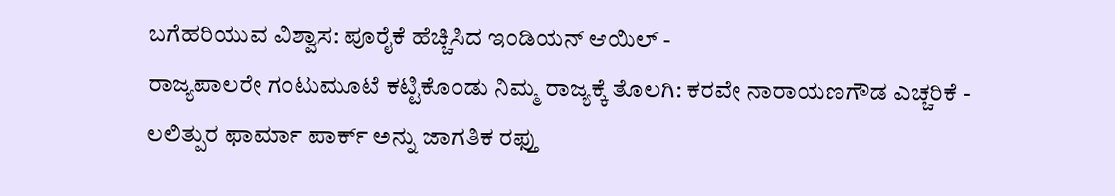ಬಗೆಹರಿಯುವ ವಿಶ್ವಾಸ: ಪೂರೈಕೆ ಹೆಚ್ಚಿಸಿದ ಇಂಡಿಯನ್ ಆಯಿಲ್ -
ರಾಜ್ಯಪಾಲರೇ ಗಂಟುಮೂಟೆ ಕಟ್ಟಿಕೊಂಡು ನಿಮ್ಮ ರಾಜ್ಯಕ್ಕೆ ತೊಲಗಿ: ಕರವೇ ನಾರಾಯಣಗೌಡ ಎಚ್ಚರಿಕೆ -
ಲಲಿತ್ಪುರ ಫಾರ್ಮಾ ಪಾರ್ಕ್ ಅನ್ನು ಜಾಗತಿಕ ರಫ್ತು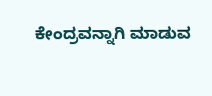ಕೇಂದ್ರವನ್ನಾಗಿ ಮಾಡುವ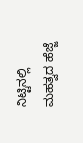ನಿಟ್ಟಿನಲ್ಲಿ ಮಹತ್ವದ ಹೆಜ್ಜೆ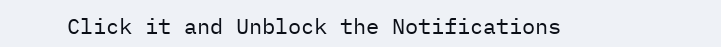Click it and Unblock the Notifications